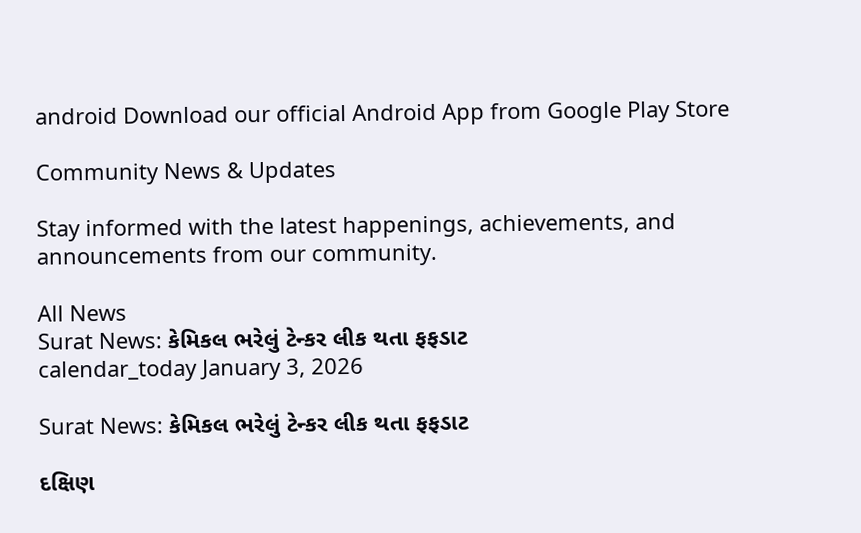android Download our official Android App from Google Play Store

Community News & Updates

Stay informed with the latest happenings, achievements, and announcements from our community.

All News
Surat News: કેમિકલ ભરેલું ટેન્કર લીક થતા ફફડાટ
calendar_today January 3, 2026

Surat News: કેમિકલ ભરેલું ટેન્કર લીક થતા ફફડાટ

દક્ષિણ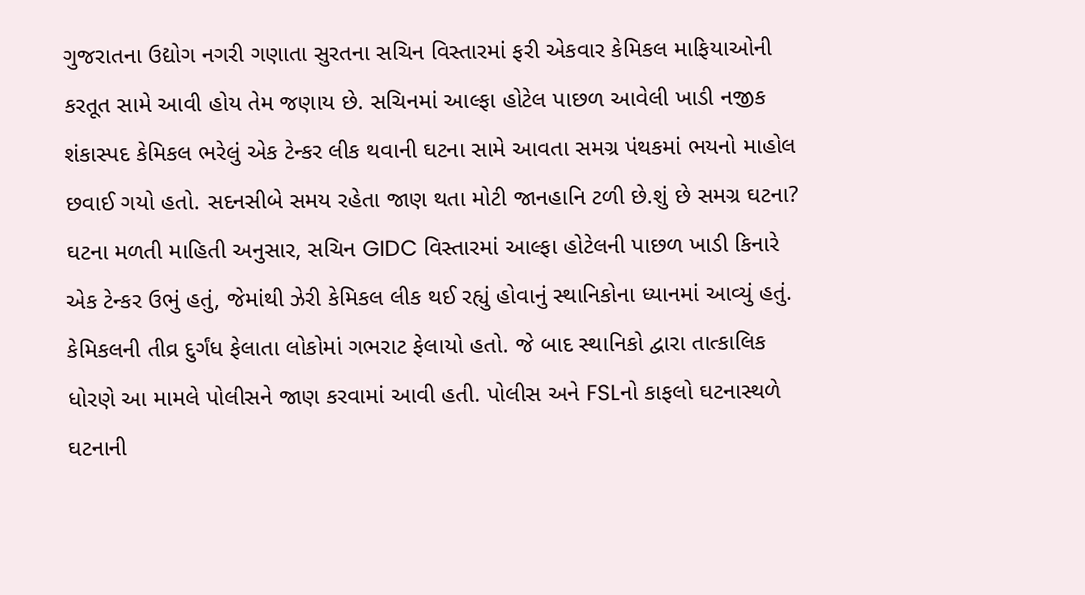ગુજરાતના ઉદ્યોગ નગરી ગણાતા સુરતના સચિન વિસ્તારમાં ફરી એકવાર કેમિકલ માફિયાઓની કરતૂત સામે આવી હોય તેમ જણાય છે. સચિનમાં આલ્ફા હોટેલ પાછળ આવેલી ખાડી નજીક શંકાસ્પદ કેમિકલ ભરેલું એક ટેન્કર લીક થવાની ઘટના સામે આવતા સમગ્ર પંથકમાં ભયનો માહોલ છવાઈ ગયો હતો. સદનસીબે સમય રહેતા જાણ થતા મોટી જાનહાનિ ટળી છે.શું છે સમગ્ર ઘટના? ઘટના મળતી માહિતી અનુસાર, સચિન GIDC વિસ્તારમાં આલ્ફા હોટેલની પાછળ ખાડી કિનારે એક ટેન્કર ઉભું હતું, જેમાંથી ઝેરી કેમિકલ લીક થઈ રહ્યું હોવાનું સ્થાનિકોના ધ્યાનમાં આવ્યું હતું. કેમિકલની તીવ્ર દુર્ગંધ ફેલાતા લોકોમાં ગભરાટ ફેલાયો હતો. જે બાદ સ્થાનિકો દ્વારા તાત્કાલિક ધોરણે આ મામલે પોલીસને જાણ કરવામાં આવી હતી. પોલીસ અને FSLનો કાફલો ઘટનાસ્થળે ઘટનાની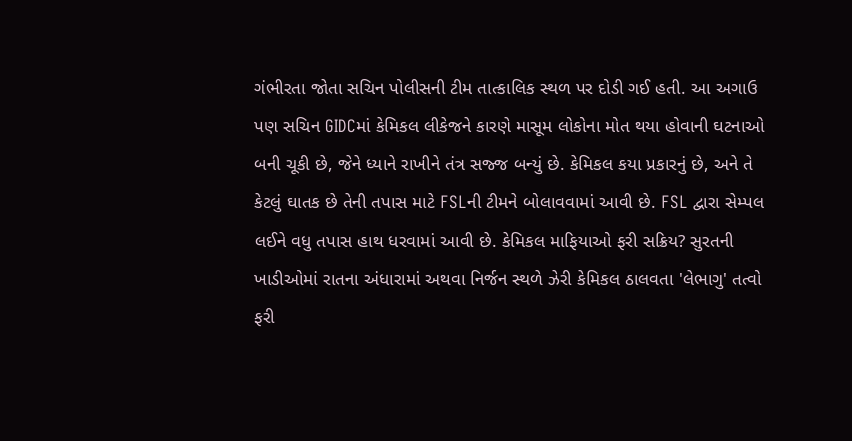ગંભીરતા જોતા સચિન પોલીસની ટીમ તાત્કાલિક સ્થળ પર દોડી ગઈ હતી. આ અગાઉ પણ સચિન GIDCમાં કેમિકલ લીકેજને કારણે માસૂમ લોકોના મોત થયા હોવાની ઘટનાઓ બની ચૂકી છે, જેને ધ્યાને રાખીને તંત્ર સજ્જ બન્યું છે. કેમિકલ કયા પ્રકારનું છે, અને તે કેટલું ઘાતક છે તેની તપાસ માટે FSLની ટીમને બોલાવવામાં આવી છે. FSL દ્વારા સેમ્પલ લઈને વધુ તપાસ હાથ ધરવામાં આવી છે. કેમિકલ માફિયાઓ ફરી સક્રિય? સુરતની ખાડીઓમાં રાતના અંધારામાં અથવા નિર્જન સ્થળે ઝેરી કેમિકલ ઠાલવતા 'લેભાગુ' તત્વો ફરી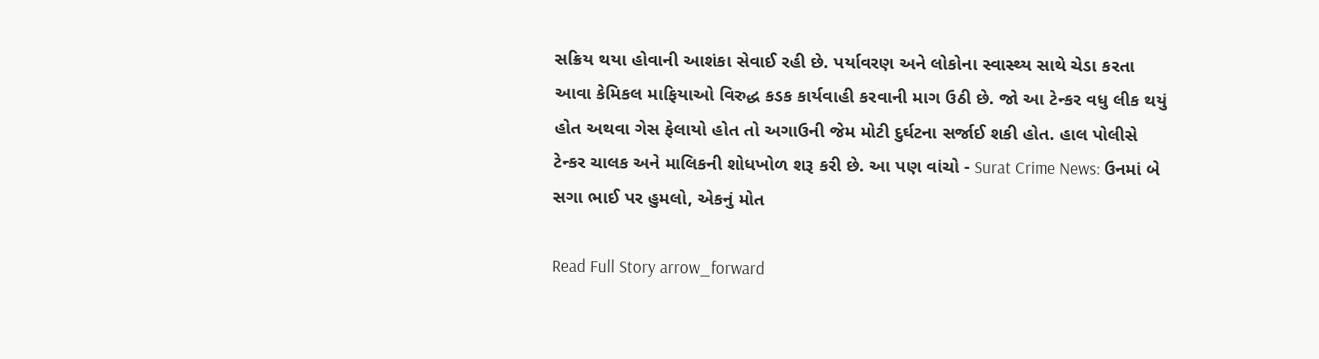સક્રિય થયા હોવાની આશંકા સેવાઈ રહી છે. પર્યાવરણ અને લોકોના સ્વાસ્થ્ય સાથે ચેડા કરતા આવા કેમિકલ માફિયાઓ વિરુદ્ધ કડક કાર્યવાહી કરવાની માગ ઉઠી છે. જો આ ટેન્કર વધુ લીક થયું હોત અથવા ગેસ ફેલાયો હોત તો અગાઉની જેમ મોટી દુર્ઘટના સર્જાઈ શકી હોત. હાલ પોલીસે ટેન્કર ચાલક અને માલિકની શોધખોળ શરૂ કરી છે. આ પણ વાંચો - Surat Crime News: ઉનમાં બે સગા ભાઈ પર હુમલો, એકનું મોત

Read Full Story arrow_forward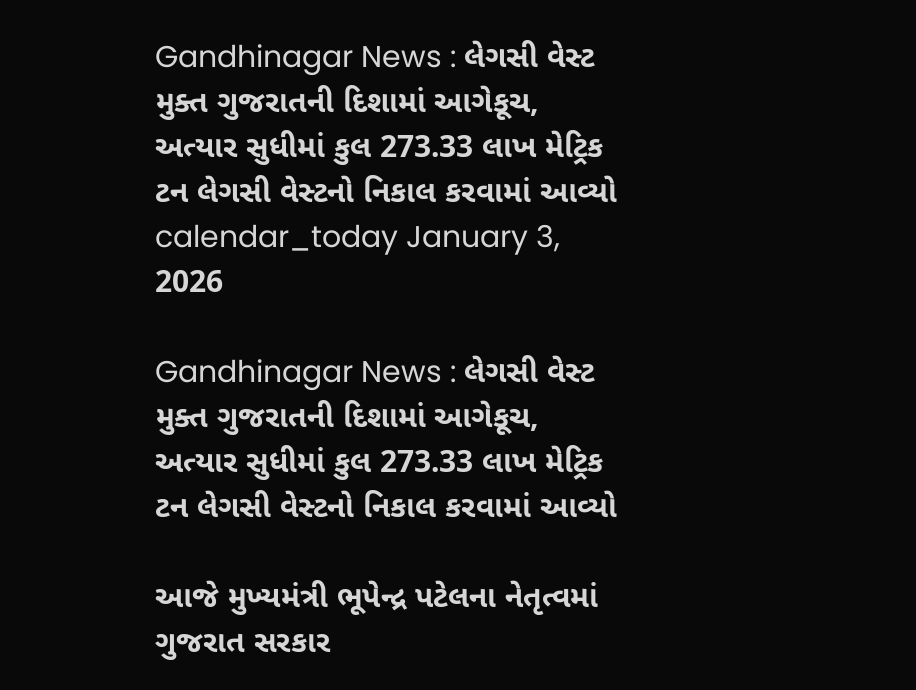Gandhinagar News : લેગસી વેસ્ટ મુક્ત ગુજરાતની દિશામાં આગેકૂચ, અત્યાર સુધીમાં કુલ 273.33 લાખ મેટ્રિક ટન લેગસી વેસ્ટનો નિકાલ કરવામાં આવ્યો
calendar_today January 3, 2026

Gandhinagar News : લેગસી વેસ્ટ મુક્ત ગુજરાતની દિશામાં આગેકૂચ, અત્યાર સુધીમાં કુલ 273.33 લાખ મેટ્રિક ટન લેગસી વેસ્ટનો નિકાલ કરવામાં આવ્યો

આજે મુખ્યમંત્રી ભૂપેન્દ્ર પટેલના નેતૃત્વમાં ગુજરાત સરકાર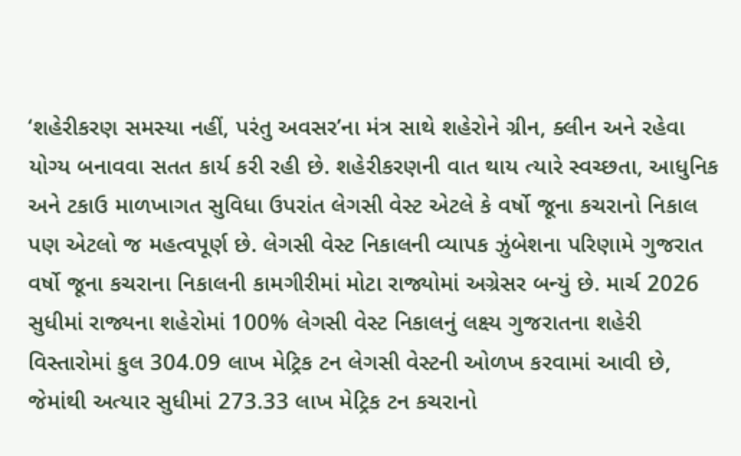‘શહેરીકરણ સમસ્યા નહીં, પરંતુ અવસર’ના મંત્ર સાથે શહેરોને ગ્રીન, ક્લીન અને રહેવા યોગ્ય બનાવવા સતત કાર્ય કરી રહી છે. શહેરીકરણની વાત થાય ત્યારે સ્વચ્છતા, આધુનિક અને ટકાઉ માળખાગત સુવિધા ઉપરાંત લેગસી વેસ્ટ એટલે કે વર્ષો જૂના કચરાનો નિકાલ પણ એટલો જ મહત્વપૂર્ણ છે. લેગસી વેસ્ટ નિકાલની વ્યાપક ઝુંબેશના પરિણામે ગુજરાત વર્ષો જૂના કચરાના નિકાલની કામગીરીમાં મોટા રાજ્યોમાં અગ્રેસર બન્યું છે. માર્ચ 2026 સુધીમાં રાજ્યના શહેરોમાં 100% લેગસી વેસ્ટ નિકાલનું લક્ષ્ય ગુજરાતના શહેરી વિસ્તારોમાં કુલ 304.09 લાખ મેટ્રિક ટન લેગસી વેસ્ટની ઓળખ કરવામાં આવી છે, જેમાંથી અત્યાર સુધીમાં 273.33 લાખ મેટ્રિક ટન કચરાનો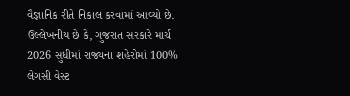વૈજ્ઞાનિક રીતે નિકાલ કરવામાં આવ્યો છે. ઉલ્લેખનીય છે કે, ગુજરાત સરકારે માર્ચ 2026 સુધીમાં રાજ્યના શહેરોમાં 100% લેગસી વેસ્ટ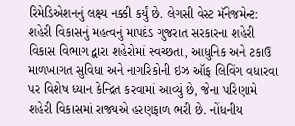રિમેડિએશનનું લક્ષ્ય નક્કી કર્યું છે. લેગસી વેસ્ટ મૅનેજમેન્ટ: શહેરી વિકાસનું મહત્વનું માપદંડ ગુજરાત સરકારના શહેરી વિકાસ વિભાગ દ્વારા શહેરોમાં સ્વચ્છતા, આધુનિક અને ટકાઉ માળખાગત સુવિધા અને નાગરિકોની ઇઝ ઑફ લિવિંગ વધારવા પર વિશેષ ધ્યાન કેન્દ્રિત કરવામાં આવ્યું છે, જેના પરિણામે શહેરી વિકાસમાં રાજ્યએ હરણફાળ ભરી છે. નોંધનીય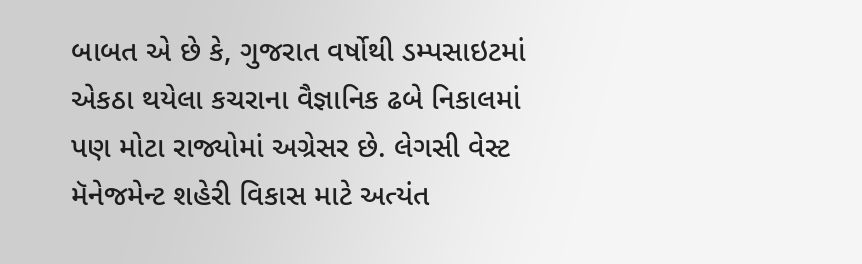બાબત એ છે કે, ગુજરાત વર્ષોથી ડમ્પસાઇટમાં એકઠા થયેલા કચરાના વૈજ્ઞાનિક ઢબે નિકાલમાં પણ મોટા રાજ્યોમાં અગ્રેસર છે. લેગસી વેસ્ટ મૅનેજમેન્ટ શહેરી વિકાસ માટે અત્યંત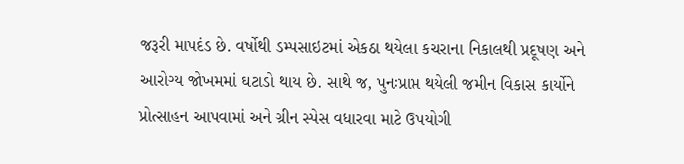જરૂરી માપદંડ છે. વર્ષોથી ડમ્પસાઇટમાં એકઠા થયેલા કચરાના નિકાલથી પ્રદૂષણ અને આરોગ્ય જોખમમાં ઘટાડો થાય છે. સાથે જ, પુનઃપ્રાપ્ત થયેલી જમીન વિકાસ કાર્યોને પ્રોત્સાહન આપવામાં અને ગ્રીન સ્પેસ વધારવા માટે ઉપયોગી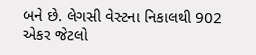બને છે. લેગસી વેસ્ટના નિકાલથી 902 એકર જેટલો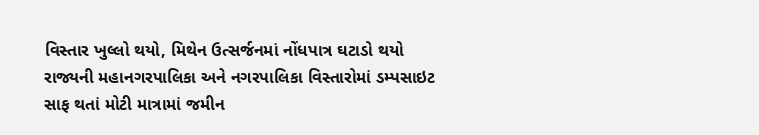વિસ્તાર ખુલ્લો થયો, મિથેન ઉત્સર્જનમાં નોંધપાત્ર ઘટાડો થયો રાજ્યની મહાનગરપાલિકા અને નગરપાલિકા વિસ્તારોમાં ડમ્પસાઇટ સાફ થતાં મોટી માત્રામાં જમીન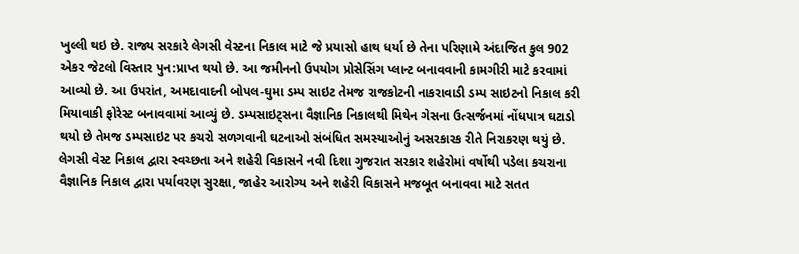ખુલ્લી થઇ છે. રાજ્ય સરકારે લેગસી વેસ્ટના નિકાલ માટે જે પ્રયાસો હાથ ધર્યા છે તેના પરિણામે અંદાજિત કુલ 902 એકર જેટલો વિસ્તાર પુન:પ્રાપ્ત થયો છે. આ જમીનનો ઉપયોગ પ્રોસેસિંગ પ્લાન્ટ બનાવવાની કામગીરી માટે કરવામાં આવ્યો છે. આ ઉપરાંત, અમદાવાદની બોપલ-ઘુમા ડમ્પ સાઇટ તેમજ રાજકોટની નાકરાવાડી ડમ્પ સાઇટનો નિકાલ કરી મિયાવાકી ફોરેસ્ટ બનાવવામાં આવ્યું છે. ડમ્પસાઇટ્સના વૈજ્ઞાનિક નિકાલથી મિથેન ગેસના ઉત્સર્જનમાં નોંધપાત્ર ઘટાડો થયો છે તેમજ ડમ્પસાઇટ પર કચરો સળગવાની ઘટનાઓ સંબંધિત સમસ્યાઓનું અસરકારક રીતે નિરાકરણ થયું છે. લેગસી વેસ્ટ નિકાલ દ્વારા સ્વચ્છતા અને શહેરી વિકાસને નવી દિશા ગુજરાત સરકાર શહેરોમાં વર્ષોથી પડેલા કચરાના વૈજ્ઞાનિક નિકાલ દ્વારા પર્યાવરણ સુરક્ષા, જાહેર આરોગ્ય અને શહેરી વિકાસને મજબૂત બનાવવા માટે સતત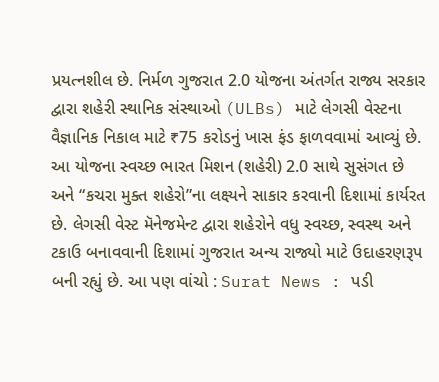પ્રયત્નશીલ છે. નિર્મળ ગુજરાત 2.0 યોજના અંતર્ગત રાજ્ય સરકાર દ્વારા શહેરી સ્થાનિક સંસ્થાઓ (ULBs) માટે લેગસી વેસ્ટના વૈજ્ઞાનિક નિકાલ માટે ₹75 કરોડનું ખાસ ફંડ ફાળવવામાં આવ્યું છે. આ યોજના સ્વચ્છ ભારત મિશન (શહેરી) 2.0 સાથે સુસંગત છે અને “કચરા મુક્ત શહેરો”ના લક્ષ્યને સાકાર કરવાની દિશામાં કાર્યરત છે. લેગસી વેસ્ટ મૅનેજમેન્ટ દ્વારા શહેરોને વધુ સ્વચ્છ, સ્વસ્થ અને ટકાઉ બનાવવાની દિશામાં ગુજરાત અન્ય રાજ્યો માટે ઉદાહરણરૂપ બની રહ્યું છે. આ પણ વાંચો : Surat News : પડી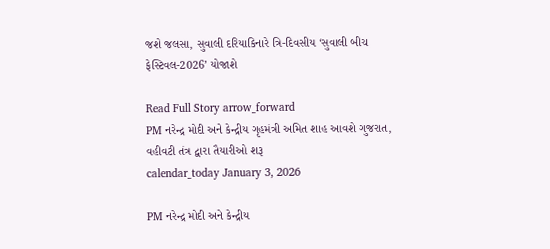જશે જલસા, સુવાલી દરિયાકિનારે ત્રિ-દિવસીય ‘સુવાલી બીચ ફેસ્ટિવલ-2026’ યોજાશે

Read Full Story arrow_forward
PM નરેન્દ્ર મોદી અને કેન્દ્રીય ગૃહમંત્રી અમિત શાહ આવશે ગુજરાત, વહીવટી તંત્ર દ્વારા તૈયારીઓ શરૂ
calendar_today January 3, 2026

PM નરેન્દ્ર મોદી અને કેન્દ્રીય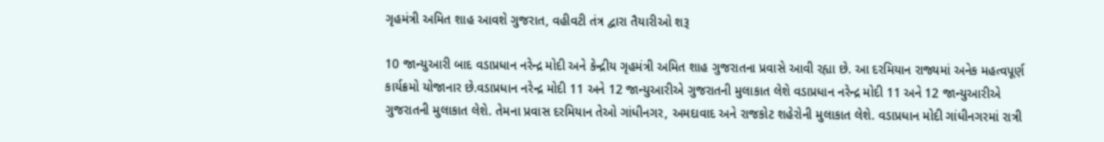ગૃહમંત્રી અમિત શાહ આવશે ગુજરાત, વહીવટી તંત્ર દ્વારા તૈયારીઓ શરૂ

10 જાન્યુઆરી બાદ વડાપ્રધાન નરેન્દ્ર મોદી અને કેન્દ્રીય ગૃહમંત્રી અમિત શાહ ગુજરાતના પ્રવાસે આવી રહ્યા છે. આ દરમિયાન રાજ્યમાં અનેક મહત્વપૂર્ણ કાર્યક્રમો યોજાનાર છે.વડાપ્રધાન નરેન્દ્ર મોદી 11 અને 12 જાન્યુઆરીએ ગુજરાતની મુલાકાત લેશે વડાપ્રધાન નરેન્દ્ર મોદી 11 અને 12 જાન્યુઆરીએ ગુજરાતની મુલાકાત લેશે. તેમના પ્રવાસ દરમિયાન તેઓ ગાંધીનગર, અમદાવાદ અને રાજકોટ શહેરોની મુલાકાત લેશે. વડાપ્રધાન મોદી ગાંધીનગરમાં રાત્રી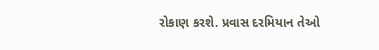રોકાણ કરશે. પ્રવાસ દરમિયાન તેઓ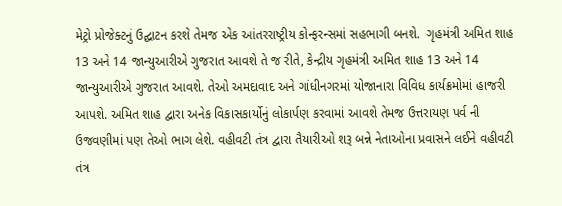મેટ્રો પ્રોજેક્ટનું ઉદ્ઘાટન કરશે તેમજ એક આંતરરાષ્ટ્રીય કોન્ફરન્સમાં સહભાગી બનશે.  ગૃહમંત્રી અમિત શાહ 13 અને 14 જાન્યુઆરીએ ગુજરાત આવશે તે જ રીતે, કેન્દ્રીય ગૃહમંત્રી અમિત શાહ 13 અને 14 જાન્યુઆરીએ ગુજરાત આવશે. તેઓ અમદાવાદ અને ગાંધીનગરમાં યોજાનારા વિવિધ કાર્યક્રમોમાં હાજરી આપશે. અમિત શાહ દ્વારા અનેક વિકાસકાર્યોનું લોકાર્પણ કરવામાં આવશે તેમજ ઉત્તરાયણ પર્વ ની ઉજવણીમાં પણ તેઓ ભાગ લેશે. વહીવટી તંત્ર દ્વારા તૈયારીઓ શરૂ બન્ને નેતાઓના પ્રવાસને લઈને વહીવટી તંત્ર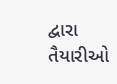દ્વારા તૈયારીઓ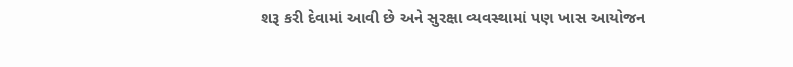શરૂ કરી દેવામાં આવી છે અને સુરક્ષા વ્યવસ્થામાં પણ ખાસ આયોજન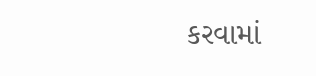કરવામાં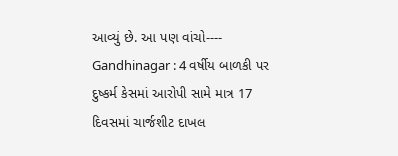આવ્યું છે. આ પણ વાંચો----   Gandhinagar : 4 વર્ષીય બાળકી પર દુષ્કર્મ કેસમાં આરોપી સામે માત્ર 17 દિવસમાં ચાર્જશીટ દાખલ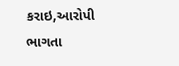કરાઇ,આરોપી ભાગતા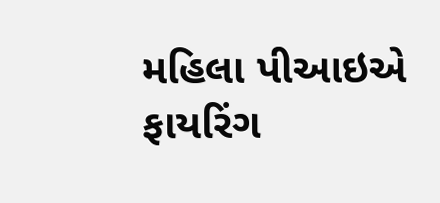મહિલા પીઆઇએ ફાયરિંગ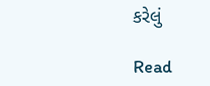કરેલું

Read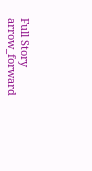Full Story arrow_forward